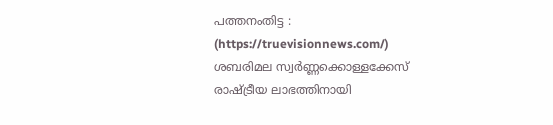പത്തനംതിട്ട : (https://truevisionnews.com/) ശബരിമല സ്വർണ്ണക്കൊള്ളക്കേസ് രാഷ്ട്രീയ ലാഭത്തിനായി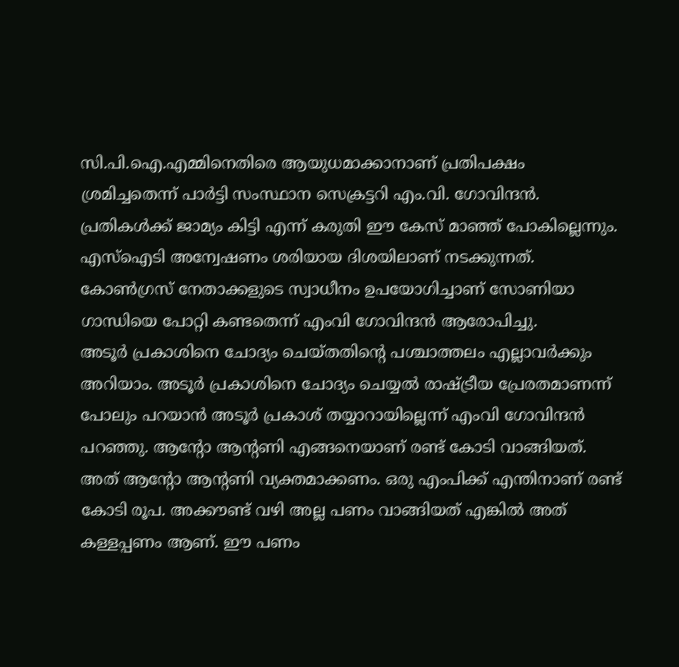സി.പി.ഐ.എമ്മിനെതിരെ ആയുധമാക്കാനാണ് പ്രതിപക്ഷം ശ്രമിച്ചതെന്ന് പാർട്ടി സംസ്ഥാന സെക്രട്ടറി എം.വി. ഗോവിന്ദൻ.
പ്രതികൾക്ക് ജാമ്യം കിട്ടി എന്ന് കരുതി ഈ കേസ് മാഞ്ഞ് പോകില്ലെന്നും. എസ്ഐടി അന്വേഷണം ശരിയായ ദിശയിലാണ് നടക്കുന്നത്. കോൺഗ്രസ് നേതാക്കളുടെ സ്വാധീനം ഉപയോഗിച്ചാണ് സോണിയാ ഗാന്ധിയെ പോറ്റി കണ്ടതെന്ന് എംവി ഗോവിന്ദൻ ആരോപിച്ചു.
അടൂർ പ്രകാശിനെ ചോദ്യം ചെയ്തതിൻ്റെ പശ്ചാത്തലം എല്ലാവർക്കും അറിയാം. അടൂർ പ്രകാശിനെ ചോദ്യം ചെയ്യൽ രാഷ്ട്രീയ പ്രേരതമാണന്ന് പോലും പറയാൻ അടൂർ പ്രകാശ് തയ്യാറായില്ലെന്ന് എംവി ഗോവിന്ദൻ പറഞ്ഞു. ആൻ്റോ ആൻ്റണി എങ്ങനെയാണ് രണ്ട് കോടി വാങ്ങിയത്.
അത് ആൻ്റോ ആൻ്റണി വ്യക്തമാക്കണം. ഒരു എംപിക്ക് എന്തിനാണ് രണ്ട് കോടി രൂപ. അക്കൗണ്ട് വഴി അല്ല പണം വാങ്ങിയത് എങ്കിൽ അത് കള്ളപ്പണം ആണ്. ഈ പണം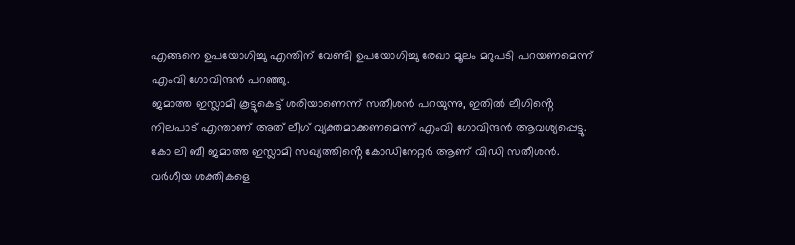എങ്ങനെ ഉപയോഗിച്ചു എന്തിന് വേണ്ടി ഉപയോഗിച്ചു രേഖാ മൂലം മറുപടി പറയണമെന്ന് എംവി ഗോവിന്ദൻ പറഞ്ഞു.
ജമാത്ത ഇസ്ലാമി കൂട്ടുകെട്ട് ശരിയാണെന്ന് സതീശൻ പറയുന്നു, ഇതിൽ ലീഗിൻ്റെ നിലപാട് എന്താണ് അത് ലീഗ് വ്യക്തമാക്കണമെന്ന് എംവി ഗോവിന്ദൻ ആവശ്യപ്പെട്ടു. കോ ലി ബീ ജമാത്ത ഇസ്ലാമി സഖ്യത്തിൻ്റെ കോഡിനേറ്റർ ആണ് വിഡി സതീശൻ. വർഗീയ ശക്തികളെ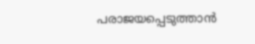പരാജയപ്പെടുത്താൻ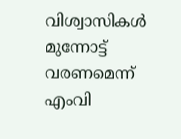വിശ്വാസികൾ മുന്നോട്ട് വരണമെന്ന് എംവി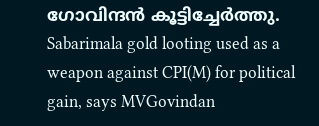ഗോവിന്ദൻ കൂട്ടിച്ചേർത്തു.
Sabarimala gold looting used as a weapon against CPI(M) for political gain, says MVGovindan